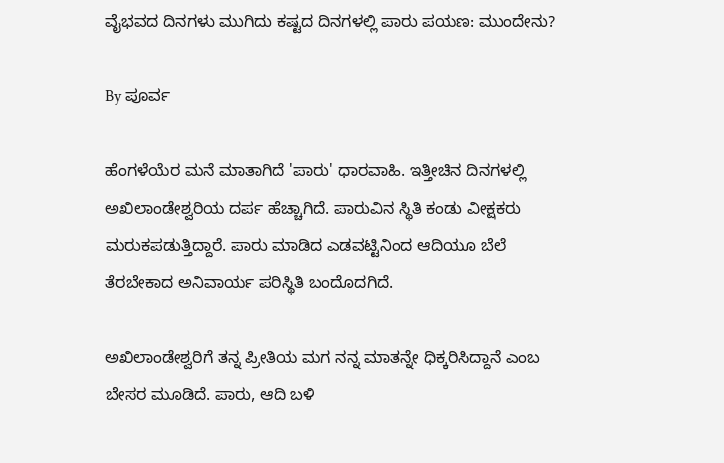ವೈಭವದ ದಿನಗಳು ಮುಗಿದು ಕಷ್ಟದ ದಿನಗಳಲ್ಲಿ ಪಾರು ಪಯಣ: ಮುಂದೇನು?

By ಪೂರ್ವ

ಹೆಂಗಳೆಯೆರ ಮನೆ ಮಾತಾಗಿದೆ 'ಪಾರು' ಧಾರವಾಹಿ. ಇತ್ತೀಚಿನ ದಿನಗಳಲ್ಲಿ ಅಖಿಲಾಂಡೇಶ್ವರಿಯ ದರ್ಪ ಹೆಚ್ಚಾಗಿದೆ. ಪಾರುವಿನ ಸ್ಥಿತಿ ಕಂಡು ವೀಕ್ಷಕರು ಮರುಕಪಡುತ್ತಿದ್ದಾರೆ. ಪಾರು ಮಾಡಿದ ಎಡವಟ್ಟಿನಿಂದ ಆದಿಯೂ ಬೆಲೆ ತೆರಬೇಕಾದ ಅನಿವಾರ್ಯ ಪರಿಸ್ಥಿತಿ ಬಂದೊದಗಿದೆ.

ಅಖಿಲಾಂಡೇಶ್ವರಿಗೆ ತನ್ನ ಪ್ರೀತಿಯ ಮಗ ನನ್ನ ಮಾತನ್ನೇ ಧಿಕ್ಕರಿಸಿದ್ದಾನೆ ಎಂಬ ಬೇಸರ ಮೂಡಿದೆ. ಪಾರು, ಆದಿ ಬಳಿ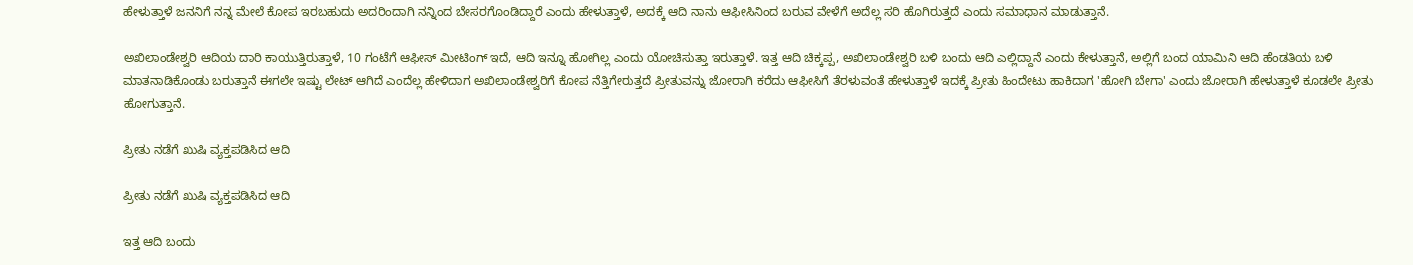ಹೇಳುತ್ತಾಳೆ ಜನನಿಗೆ ನನ್ನ ಮೇಲೆ ಕೋಪ ಇರಬಹುದು ಅದರಿಂದಾಗಿ ನನ್ನಿಂದ ಬೇಸರಗೊಂಡಿದ್ದಾರೆ ಎಂದು ಹೇಳುತ್ತಾಳೆ, ಅದಕ್ಕೆ ಆದಿ ನಾನು ಆಫೀಸಿನಿಂದ ಬರುವ ವೇಳೆಗೆ ಅದೆಲ್ಲ ಸರಿ ಹೊಗಿರುತ್ತದೆ ಎಂದು ಸಮಾಧಾನ ಮಾಡುತ್ತಾನೆ.

ಅಖಿಲಾಂಡೇಶ್ವರಿ ಆದಿಯ ದಾರಿ ಕಾಯುತ್ತಿರುತ್ತಾಳೆ, 10 ಗಂಟೆಗೆ ಆಫೀಸ್‌ ಮೀಟಿಂಗ್ ಇದೆ, ಆದಿ ಇನ್ನೂ ಹೋಗಿಲ್ಲ ಎಂದು ಯೋಚಿಸುತ್ತಾ ಇರುತ್ತಾಳೆ. ಇತ್ತ ಆದಿ ಚಿಕ್ಕಪ್ಪ, ಅಖಿಲಾಂಡೇಶ್ವರಿ ಬಳಿ ಬಂದು ಆದಿ ಎಲ್ಲಿದ್ದಾನೆ ಎಂದು ಕೇಳುತ್ತಾನೆ, ಅಲ್ಲಿಗೆ ಬಂದ ಯಾಮಿನಿ ಆದಿ ಹೆಂಡತಿಯ ಬಳಿ ಮಾತನಾಡಿಕೊಂಡು ಬರುತ್ತಾನೆ ಈಗಲೇ ಇಷ್ಟು ಲೇಟ್ ಆಗಿದೆ ಎಂದೆಲ್ಲ ಹೇಳಿದಾಗ ಅಖಿಲಾಂಡೇಶ್ವರಿಗೆ ಕೋಪ ನೆತ್ತಿಗೇರುತ್ತದೆ ಪ್ರೀತುವನ್ನು ಜೋರಾಗಿ ಕರೆದು ಆಫೀಸಿಗೆ ತೆರಳುವಂತೆ ಹೇಳುತ್ತಾಳೆ ಇದಕ್ಕೆ ಪ್ರೀತು ಹಿಂದೇಟು ಹಾಕಿದಾಗ 'ಹೋಗಿ ಬೇಗಾ' ಎಂದು ಜೋರಾಗಿ ಹೇಳುತ್ತಾಳೆ ಕೂಡಲೇ ಪ್ರೀತು ಹೋಗುತ್ತಾನೆ.

ಪ್ರೀತು ನಡೆಗೆ ಖುಷಿ ವ್ಯಕ್ತಪಡಿಸಿದ ಆದಿ

ಪ್ರೀತು ನಡೆಗೆ ಖುಷಿ ವ್ಯಕ್ತಪಡಿಸಿದ ಆದಿ

ಇತ್ತ ಆದಿ ಬಂದು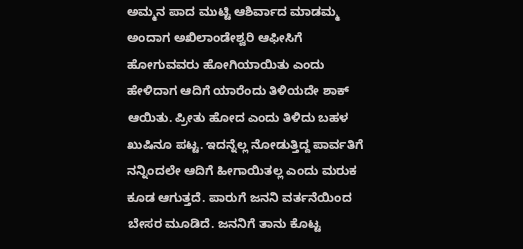ಅಮ್ಮನ ಪಾದ ಮುಟ್ಟಿ ಆಶಿರ್ವಾದ ಮಾಡಮ್ಮ ಅಂದಾಗ ಅಖಿಲಾಂಡೇಶ್ವರಿ ಆಫೀಸಿಗೆ ಹೋಗುವವರು ಹೋಗಿಯಾಯಿತು ಎಂದು ಹೇಳಿದಾಗ ಆದಿಗೆ ಯಾರೆಂದು ತಿಳಿಯದೇ ಶಾಕ್ ಆಯಿತು. ಪ್ರೀತು ಹೋದ ಎಂದು ತಿಳಿದು ಬಹಳ ಖುಷಿನೂ ಪಟ್ಟ. ಇದನ್ನೆಲ್ಲ ನೋಡುತ್ತಿದ್ದ ಪಾರ್ವತಿಗೆ ನನ್ನಿಂದಲೇ ಆದಿಗೆ ಹೀಗಾಯಿತಲ್ಲ ಎಂದು ಮರುಕ ಕೂಡ ಆಗುತ್ತದೆ. ಪಾರುಗೆ ಜನನಿ ವರ್ತನೆಯಿಂದ ಬೇಸರ ಮೂಡಿದೆ. ಜನನಿಗೆ ತಾನು ಕೊಟ್ಟ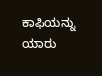ಕಾಫಿಯನ್ನು ಯಾರು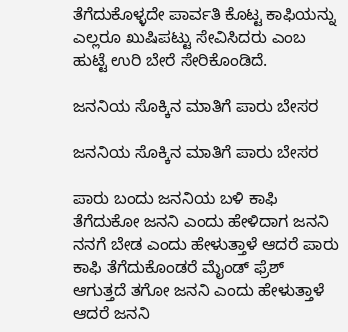ತೆಗೆದುಕೊಳ್ಳದೇ ಪಾರ್ವತಿ ಕೊಟ್ಟ ಕಾಫಿಯನ್ನು ಎಲ್ಲರೂ ಖುಷಿಪಟ್ಟು ಸೇವಿಸಿದರು ಎಂಬ ಹುಟ್ಟೆ ಉರಿ ಬೇರೆ ಸೇರಿಕೊಂಡಿದೆ.

ಜನನಿಯ ಸೊಕ್ಕಿನ ಮಾತಿಗೆ ಪಾರು ಬೇಸರ

ಜನನಿಯ ಸೊಕ್ಕಿನ ಮಾತಿಗೆ ಪಾರು ಬೇಸರ

ಪಾರು ಬಂದು ಜನನಿಯ ಬಳಿ ಕಾಫಿ ತೆಗೆದುಕೋ ಜನನಿ ಎಂದು ಹೇಳಿದಾಗ ಜನನಿ ನನಗೆ ಬೇಡ ಎಂದು ಹೇಳುತ್ತಾಳೆ ಆದರೆ ಪಾರು ಕಾಫಿ ತೆಗೆದುಕೊಂಡರೆ ಮೈಂಡ್ ಫ್ರೆಶ್ ಆಗುತ್ತದೆ ತಗೋ ಜನನಿ ಎಂದು ಹೇಳುತ್ತಾಳೆ ಆದರೆ ಜನನಿ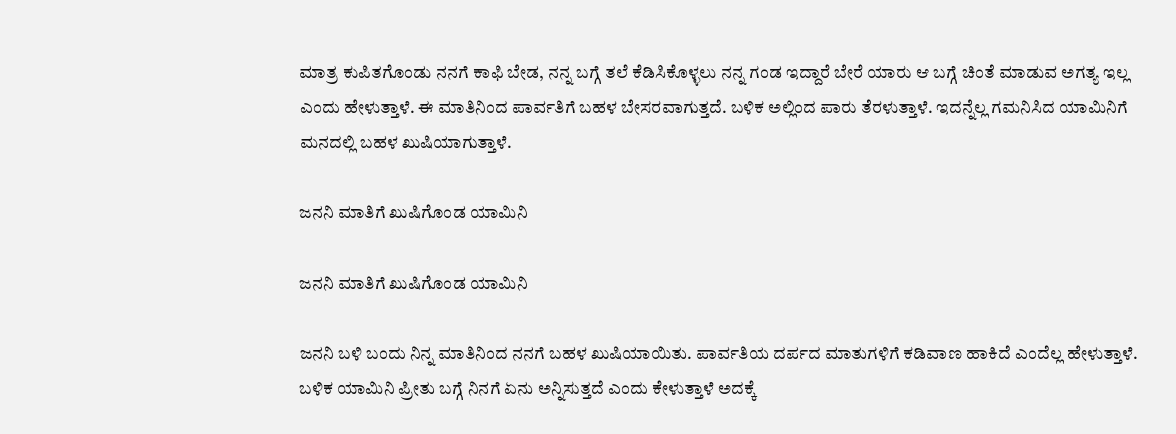ಮಾತ್ರ ಕುಪಿತಗೊಂಡು ನನಗೆ ಕಾಫಿ ಬೇಡ, ನನ್ನ ಬಗ್ಗೆ ತಲೆ ಕೆಡಿಸಿಕೊಳ್ಳಲು ನನ್ನ ಗಂಡ ಇದ್ದಾರೆ ಬೇರೆ ಯಾರು ಆ ಬಗ್ಗೆ ಚಿಂತೆ ಮಾಡುವ ಅಗತ್ಯ ಇಲ್ಲ ಎಂದು ಹೇಳುತ್ತಾಳೆ. ಈ ಮಾತಿನಿಂದ ಪಾರ್ವತಿಗೆ ಬಹಳ ಬೇಸರವಾಗುತ್ತದೆ. ಬಳಿಕ ಅಲ್ಲಿಂದ ಪಾರು ತೆರಳುತ್ತಾಳೆ. ಇದನ್ನೆಲ್ಲ ಗಮನಿಸಿದ ಯಾಮಿನಿಗೆ ಮನದಲ್ಲಿ ಬಹಳ ಖುಷಿಯಾಗುತ್ತಾಳೆ.

ಜನನಿ ಮಾತಿಗೆ ಖುಷಿಗೊಂಡ ಯಾಮಿನಿ

ಜನನಿ ಮಾತಿಗೆ ಖುಷಿಗೊಂಡ ಯಾಮಿನಿ

ಜನನಿ ಬಳಿ ಬಂದು ನಿನ್ನ ಮಾತಿನಿಂದ ನನಗೆ ಬಹಳ ಖುಷಿಯಾಯಿತು. ಪಾರ್ವತಿಯ ದರ್ಪದ ಮಾತುಗಳಿಗೆ ಕಡಿವಾಣ ಹಾಕಿದೆ ಎಂದೆಲ್ಲ ಹೇಳುತ್ತಾಳೆ. ಬಳಿಕ ಯಾಮಿನಿ ಪ್ರೀತು ಬಗ್ಗೆ ನಿನಗೆ ಏನು ಅನ್ನಿಸುತ್ತದೆ ಎಂದು ಕೇಳುತ್ತಾಳೆ ಅದಕ್ಕೆ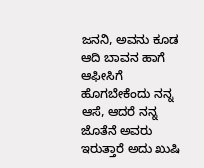ಜನನಿ, ಅವನು ಕೂಡ ಆದಿ ಬಾವನ ಹಾಗೆ ಆಫೀಸಿಗೆ ಹೊಗಬೇಕೆಂದು ನನ್ನ ಆಸೆ, ಆದರೆ ನನ್ನ ಜೊತೆನೆ ಅವರು ಇರುತ್ತಾರೆ ಅದು ಖುಷಿ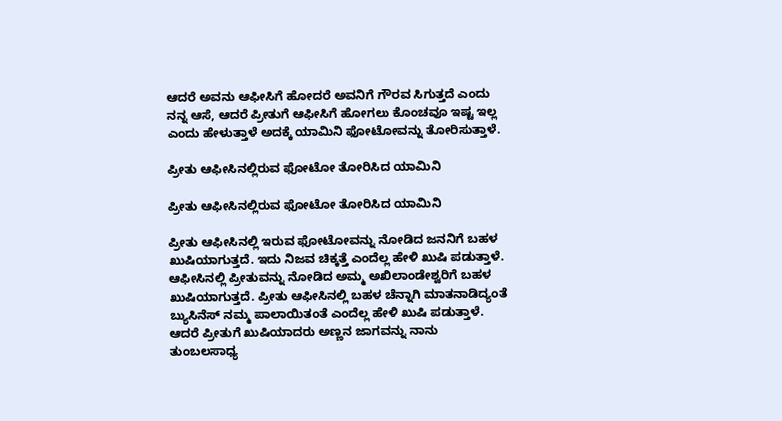ಆದರೆ ಅವನು ಆಫೀಸಿಗೆ ಹೋದರೆ ಅವನಿಗೆ ಗೌರವ ಸಿಗುತ್ತದೆ ಎಂದು ನನ್ನ ಆಸೆ, ಆದರೆ ಪ್ರೀತುಗೆ ಆಫೀಸಿಗೆ ಹೋಗಲು ಕೊಂಚವೂ ಇಷ್ಟ ಇಲ್ಲ ಎಂದು ಹೇಳುತ್ತಾಳೆ ಅದಕ್ಕೆ ಯಾಮಿನಿ ಫೋಟೋವನ್ನು ತೋರಿಸುತ್ತಾಳೆ.

ಪ್ರೀತು ಆಫೀಸಿನಲ್ಲಿರುವ ಫೋಟೋ ತೋರಿಸಿದ ಯಾಮಿನಿ

ಪ್ರೀತು ಆಫೀಸಿನಲ್ಲಿರುವ ಫೋಟೋ ತೋರಿಸಿದ ಯಾಮಿನಿ

ಪ್ರೀತು ಆಫೀಸಿನಲ್ಲಿ ಇರುವ ಫೋಟೋವನ್ನು ನೋಡಿದ ಜನನಿಗೆ ಬಹಳ ಖುಷಿಯಾಗುತ್ತದೆ. ಇದು ನಿಜವ ಚಿಕ್ಕತ್ತೆ ಎಂದೆಲ್ಲ ಹೇಳಿ ಖುಷಿ ಪಡುತ್ತಾಳೆ. ಆಫೀಸಿನಲ್ಲಿ ಪ್ರೀತುವನ್ನು ನೋಡಿದ ಅಮ್ಮ ಅಖಿಲಾಂಡೇಶ್ವರಿಗೆ ಬಹಳ ಖುಷಿಯಾಗುತ್ತದೆ. ಪ್ರೀತು ಆಫೀಸಿನಲ್ಲಿ ಬಹಳ ಚೆನ್ನಾಗಿ ಮಾತನಾಡಿದ್ಯಂತೆ ಬ್ಯುಸಿನೆಸ್ ನಮ್ಮ ಪಾಲಾಯಿತಂತೆ ಎಂದೆಲ್ಲ ಹೇಳಿ ಖುಷಿ ಪಡುತ್ತಾಳೆ. ಆದರೆ ಪ್ರೀತುಗೆ ಖುಷಿಯಾದರು ಅಣ್ಣನ ಜಾಗವನ್ನು ನಾನು ತುಂಬಲಸಾಧ್ಯ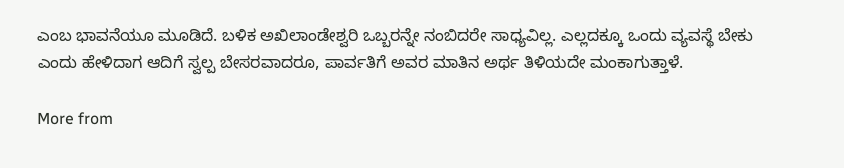ಎಂಬ ಭಾವನೆಯೂ ಮೂಡಿದೆ. ಬಳಿಕ ಅಖಿಲಾಂಡೇಶ್ವರಿ ಒಬ್ಬರನ್ನೇ ನಂಬಿದರೇ ಸಾಧ್ಯವಿಲ್ಲ. ಎಲ್ಲದಕ್ಕೂ ಒಂದು ವ್ಯವಸ್ಥೆ ಬೇಕು ಎಂದು ಹೇಳಿದಾಗ ಆದಿಗೆ ಸ್ವಲ್ಪ ಬೇಸರವಾದರೂ, ಪಾರ್ವತಿಗೆ ಅವರ ಮಾತಿನ ಅರ್ಥ ತಿಳಿಯದೇ ಮಂಕಾಗುತ್ತಾಳೆ.

More from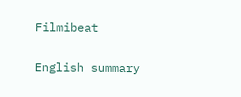Filmibeat

English summary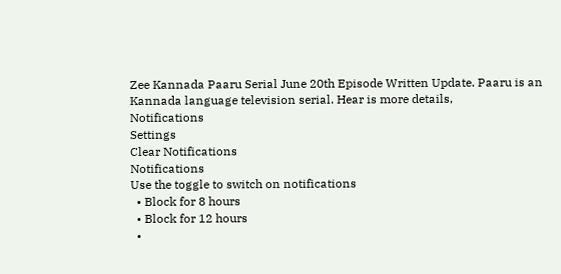Zee Kannada Paaru Serial June 20th Episode Written Update. Paaru is an Kannada language television serial. Hear is more details,
Notifications
Settings
Clear Notifications
Notifications
Use the toggle to switch on notifications
  • Block for 8 hours
  • Block for 12 hours
  •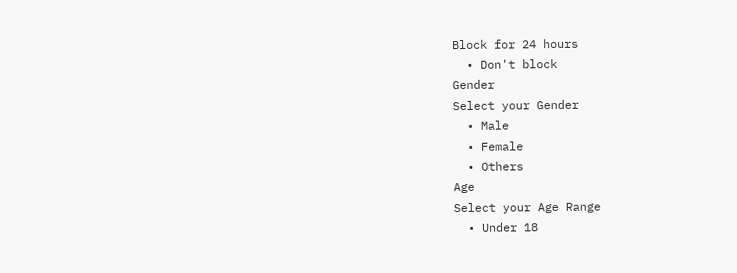Block for 24 hours
  • Don't block
Gender
Select your Gender
  • Male
  • Female
  • Others
Age
Select your Age Range
  • Under 18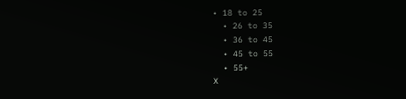• 18 to 25
  • 26 to 35
  • 36 to 45
  • 45 to 55
  • 55+
X